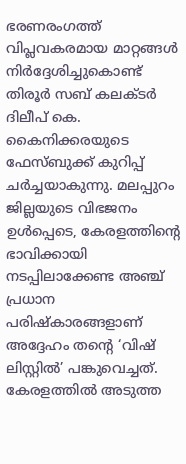ഭരണരംഗത്ത് വിപ്ലവകരമായ മാറ്റങ്ങൾ നിർദ്ദേശിച്ചുകൊണ്ട് തിരൂർ സബ് കലക്ടർ ദിലീപ് കെ. കൈനിക്കരയുടെ ഫേസ്ബുക്ക് കുറിപ്പ് ചർച്ചയാകുന്നു. മലപ്പുറം ജില്ലയുടെ വിഭജനം ഉൾപ്പെടെ, കേരളത്തിന്റെ ഭാവിക്കായി നടപ്പിലാക്കേണ്ട അഞ്ച് പ്രധാന പരിഷ്കാരങ്ങളാണ് അദ്ദേഹം തന്റെ ‘വിഷ് ലിസ്റ്റിൽ’ പങ്കുവെച്ചത്.
കേരളത്തിൽ അടുത്ത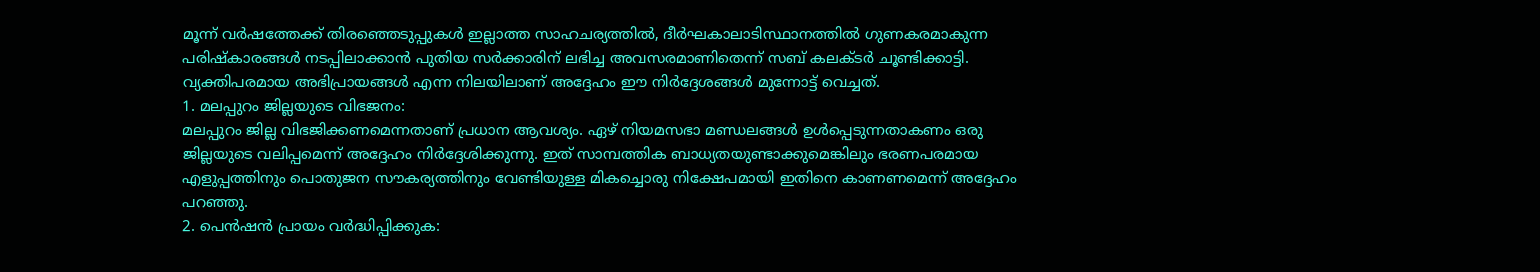മൂന്ന് വർഷത്തേക്ക് തിരഞ്ഞെടുപ്പുകൾ ഇല്ലാത്ത സാഹചര്യത്തിൽ, ദീർഘകാലാടിസ്ഥാനത്തിൽ ഗുണകരമാകുന്ന പരിഷ്കാരങ്ങൾ നടപ്പിലാക്കാൻ പുതിയ സർക്കാരിന് ലഭിച്ച അവസരമാണിതെന്ന് സബ് കലക്ടർ ചൂണ്ടിക്കാട്ടി. വ്യക്തിപരമായ അഭിപ്രായങ്ങൾ എന്ന നിലയിലാണ് അദ്ദേഹം ഈ നിർദ്ദേശങ്ങൾ മുന്നോട്ട് വെച്ചത്.
1. മലപ്പുറം ജില്ലയുടെ വിഭജനം:
മലപ്പുറം ജില്ല വിഭജിക്കണമെന്നതാണ് പ്രധാന ആവശ്യം. ഏഴ് നിയമസഭാ മണ്ഡലങ്ങൾ ഉൾപ്പെടുന്നതാകണം ഒരു ജില്ലയുടെ വലിപ്പമെന്ന് അദ്ദേഹം നിർദ്ദേശിക്കുന്നു. ഇത് സാമ്പത്തിക ബാധ്യതയുണ്ടാക്കുമെങ്കിലും ഭരണപരമായ എളുപ്പത്തിനും പൊതുജന സൗകര്യത്തിനും വേണ്ടിയുള്ള മികച്ചൊരു നിക്ഷേപമായി ഇതിനെ കാണണമെന്ന് അദ്ദേഹം പറഞ്ഞു.
2. പെൻഷൻ പ്രായം വർദ്ധിപ്പിക്കുക: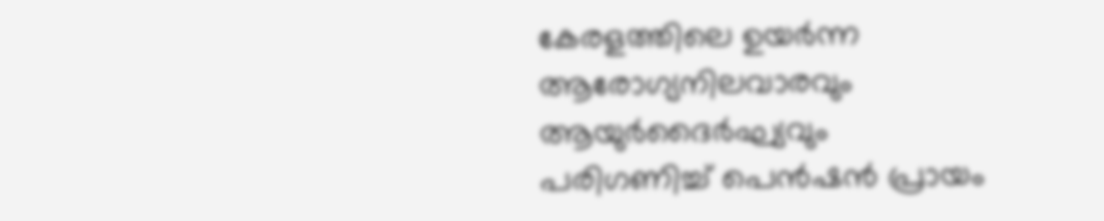കേരളത്തിലെ ഉയർന്ന ആരോഗ്യനിലവാരവും ആയുർദൈർഘ്യവും പരിഗണിച്ച് പെൻഷൻ പ്രായം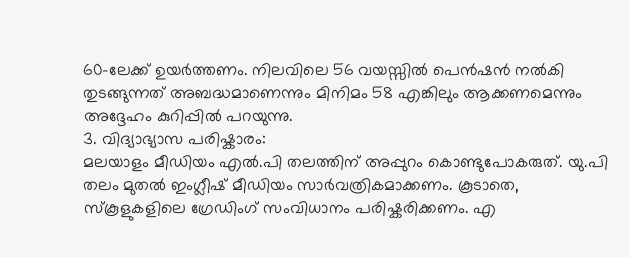60-ലേക്ക് ഉയർത്തണം. നിലവിലെ 56 വയസ്സിൽ പെൻഷൻ നൽകി തുടങ്ങുന്നത് അബദ്ധമാണെന്നും മിനിമം 58 എങ്കിലും ആക്കണമെന്നും അദ്ദേഹം കുറിപ്പിൽ പറയുന്നു.
3. വിദ്യാഭ്യാസ പരിഷ്കാരം:
മലയാളം മീഡിയം എൽ.പി തലത്തിന് അപ്പുറം കൊണ്ടുപോകരുത്. യു.പി തലം മുതൽ ഇംഗ്ലീഷ് മീഡിയം സാർവത്രികമാക്കണം. കൂടാതെ, സ്കൂളുകളിലെ ഗ്രേഡിംഗ് സംവിധാനം പരിഷ്കരിക്കണം. എ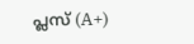പ്ലസ് (A+)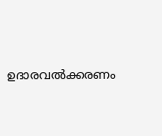ഉദാരവൽക്കരണം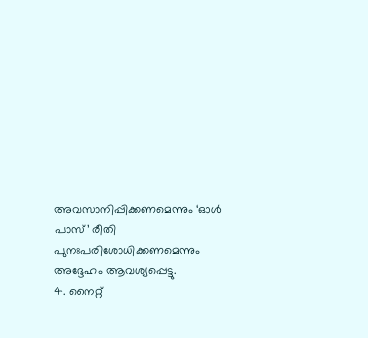അവസാനിപ്പിക്കണമെന്നും ‘ഓൾ പാസ്’ രീതി പുനഃപരിശോധിക്കണമെന്നും അദ്ദേഹം ആവശ്യപ്പെട്ടു.
4. നൈറ്റ്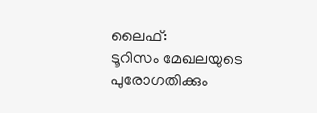ലൈഫ്:
ടൂറിസം മേഖലയുടെ പുരോഗതിക്കും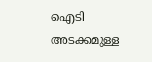ഐടി അടക്കമുള്ള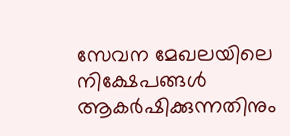സേവന മേഖലയിലെ നിക്ഷേപങ്ങൾ ആകർഷിക്കുന്നതിനും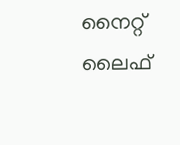നൈറ്റ് ലൈഫ്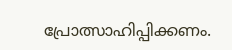പ്രോത്സാഹിപ്പിക്കണം.